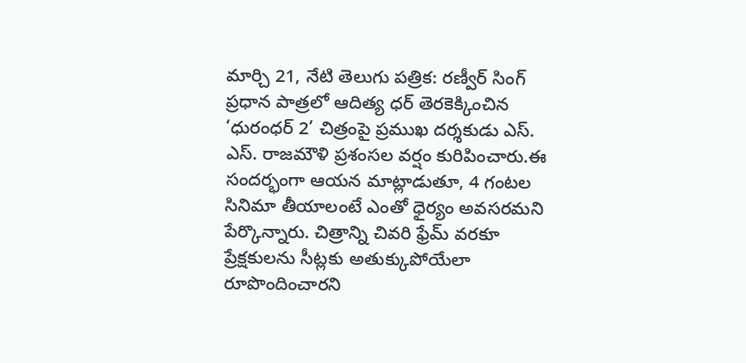మార్చి 21, నేటి తెలుగు పత్రిక: రణ్వీర్ సింగ్ ప్రధాన పాత్రలో ఆదిత్య ధర్ తెరకెక్కించిన ‘ధురంధర్ 2’ చిత్రంపై ప్రముఖ దర్శకుడు ఎస్. ఎస్. రాజమౌళి ప్రశంసల వర్షం కురిపించారు.ఈ సందర్భంగా ఆయన మాట్లాడుతూ, 4 గంటల సినిమా తీయాలంటే ఎంతో ధైర్యం అవసరమని పేర్కొన్నారు. చిత్రాన్ని చివరి ఫ్రేమ్ వరకూ ప్రేక్షకులను సీట్లకు అతుక్కుపోయేలా రూపొందించారని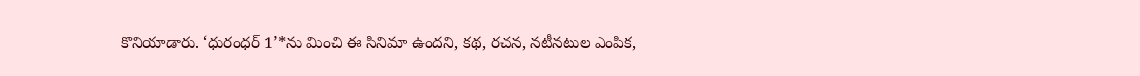కొనియాడారు. ‘ధురంధర్ 1’*ను మించి ఈ సినిమా ఉందని, కథ, రచన, నటీనటుల ఎంపిక,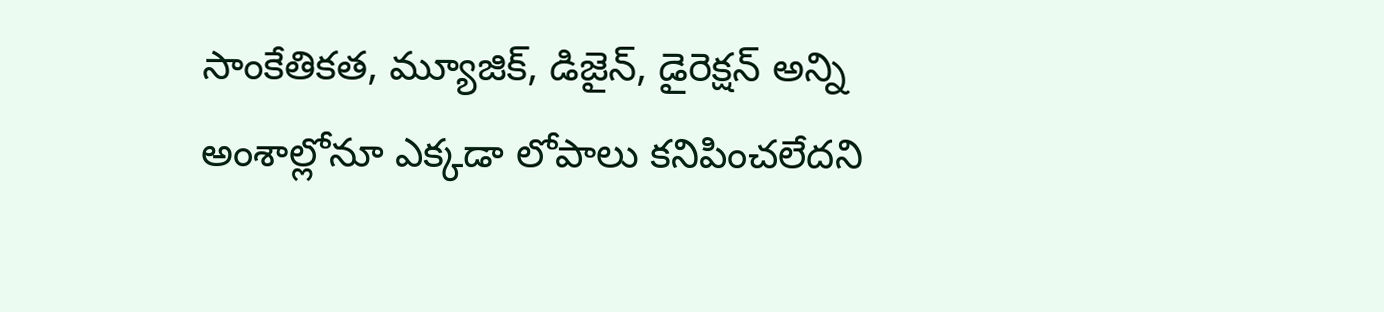సాంకేతికత, మ్యూజిక్, డిజైన్, డైరెక్షన్ అన్ని అంశాల్లోనూ ఎక్కడా లోపాలు కనిపించలేదని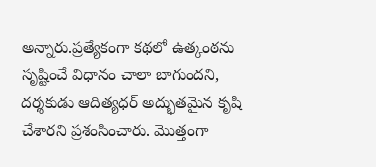అన్నారు.ప్రత్యేకంగా కథలో ఉత్కంఠను సృష్టించే విధానం చాలా బాగుందని, దర్శకుడు ఆదిత్యధర్ అద్భుతమైన కృషి చేశారని ప్రశంసించారు. మొత్తంగా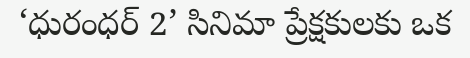‘ధురంధర్ 2’ సినిమా ప్రేక్షకులకు ఒక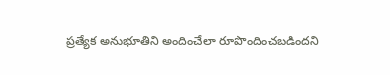ప్రత్యేక అనుభూతిని అందించేలా రూపొందించబడిందని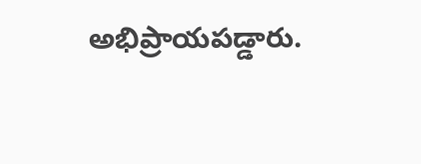అభిప్రాయపడ్డారు.